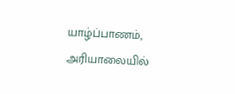யாழ்ப்பாணம், அரியாலையில்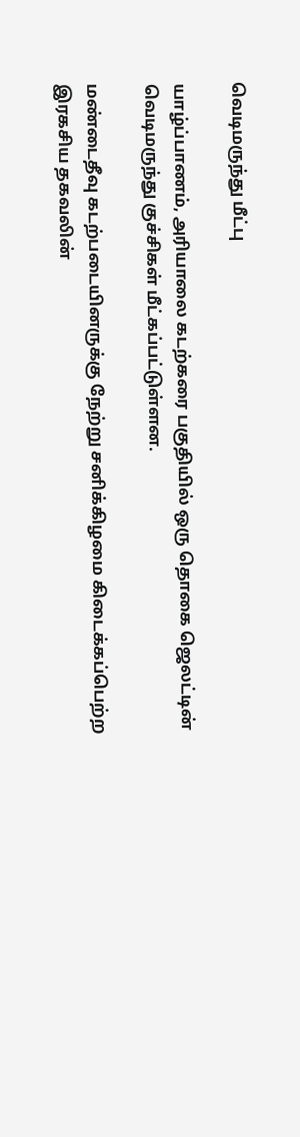வெடிமருந்து மீட்பு

யாழ்ப்பாணம், அரியாலை கடற்கரை பகுதியில் ஒரு தொகை ஜெலட்டின் வெடிமருந்து குச்சிகள் மீட்கப்பட்டுள்ளன.

மண்டைதீவு கடற்படையினருக்கு நேற்று சனிக்கிழமை கிடைக்கப்பெற்ற இரகசிய தகவலின்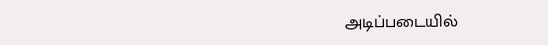அடிப்படையில்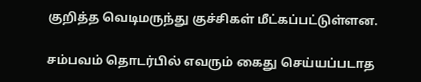குறித்த வெடிமருந்து குச்சிகள் மீட்கப்பட்டுள்ளன.

சம்பவம் தொடர்பில் எவரும் கைது செய்யப்படாத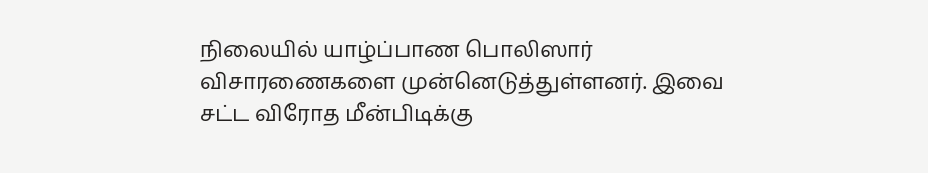நிலையில் யாழ்ப்பாண பொலிஸார் விசாரணைகளை முன்னெடுத்துள்ளனர். இவை சட்ட விரோத மீன்பிடிக்கு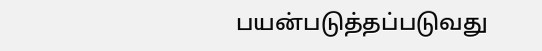பயன்படுத்தப்படுவது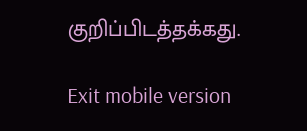குறிப்பிடத்தக்கது.

Exit mobile version